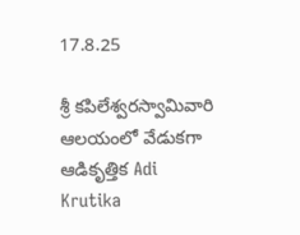17.8.25

శ్రీ కపిలేశ్వరస్వామివారి ఆలయంలో వేడుకగా ఆడికృత్తిక Adi Krutika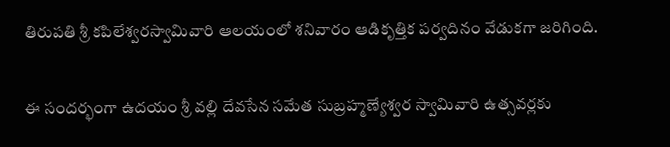తిరుపతి శ్రీ కపిలేశ్వరస్వామివారి ఆలయంలో శనివారం ఆడికృత్తిక పర్వదినం వేడుకగా జరిగింది.


ఈ సందర్భంగా ఉదయం శ్రీ వల్లి దేవసేన సమేత సుబ్రహ్మణ్యేశ్వర స్వామివారి ఉత్సవర్లకు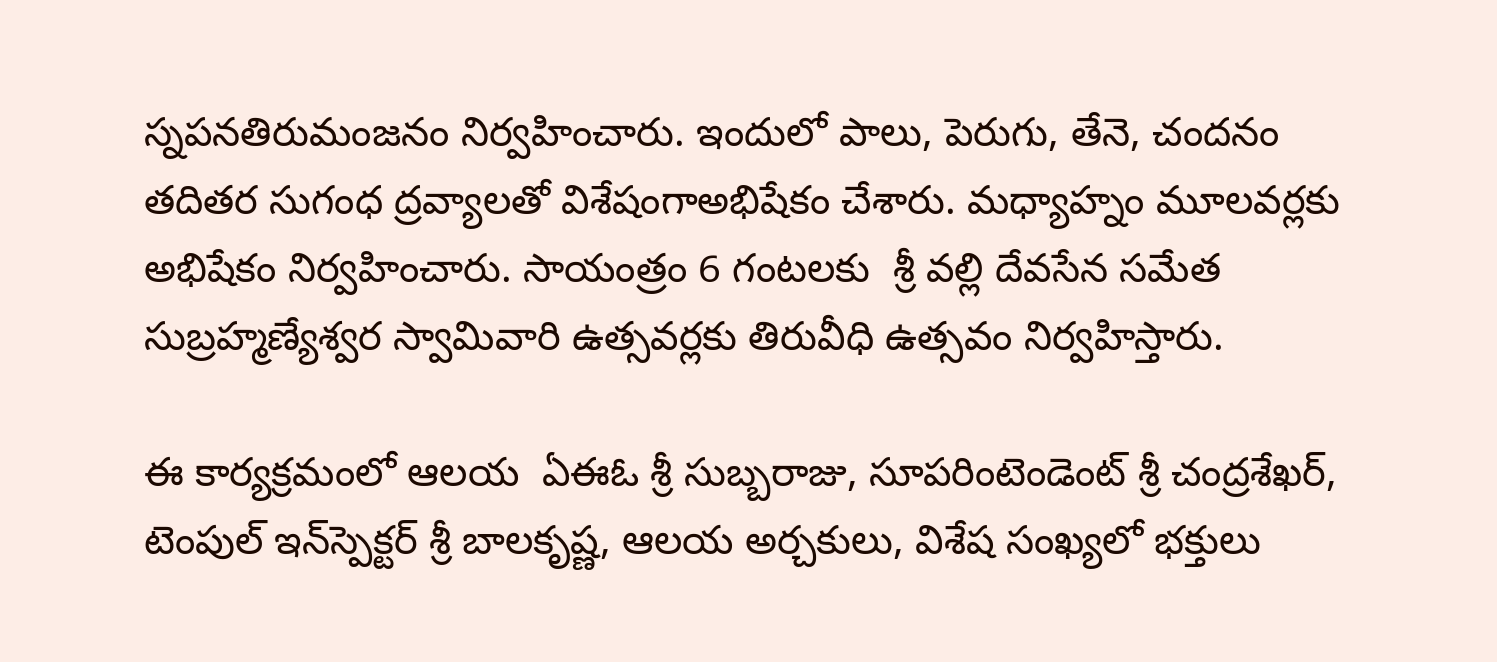స్నపనతిరుమంజనం నిర్వహించారు. ఇందులో పాలు, పెరుగు, తేనె, చందనం తదితర సుగంధ ద్రవ్యాలతో విశేషంగాఅభిషేకం చేశారు. మధ్యాహ్నం మూలవర్లకు అభిషేకం నిర్వహించారు. సాయంత్రం 6 గంటలకు  శ్రీ వల్లి దేవసేన సమేత సుబ్రహ్మణ్యేశ్వర స్వామివారి ఉత్సవర్లకు తిరువీధి ఉత్సవం నిర్వహిస్తారు.

ఈ కార్య‌క్ర‌మంలో ఆల‌య  ఏఈఓ శ్రీ సుబ్బరాజు, సూప‌రింటెండెంట్ శ్రీ చంద్రశేఖర్, టెంపుల్ ఇన్‌స్పెక్టర్‌ శ్రీ బాలకృష్ణ, ఆలయ అర్చకులు, విశేష సంఖ్యలో భక్తులు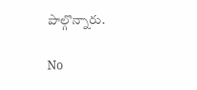పాల్గొన్నారు.

No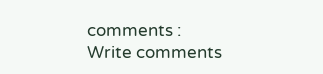comments :
Write comments